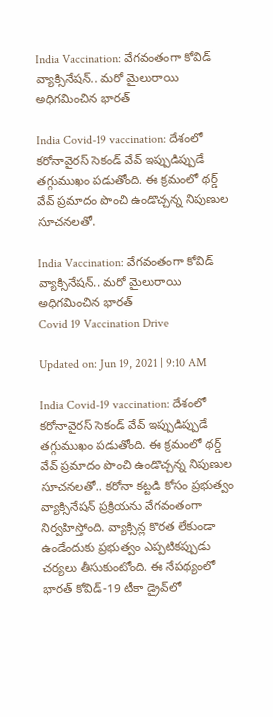India Vaccination: వేగవంతంగా కోవిడ్ వ్యాక్సినేషన్.. మరో మైలురాయి అధిగమించిన భారత్

India Covid-19 vaccination: దేశంలో కరోనావైరస్ సెకండ్ వేవ్ ఇప్పుడిప్పుడే తగ్గుముఖం పడుతోంది. ఈ క్రమంలో థర్డ్ వేవ్ ప్రమాదం పొంచి ఉండొచ్చన్న నిపుణుల సూచనలతో.

India Vaccination: వేగవంతంగా కోవిడ్ వ్యాక్సినేషన్.. మరో మైలురాయి అధిగమించిన భారత్
Covid 19 Vaccination Drive

Updated on: Jun 19, 2021 | 9:10 AM

India Covid-19 vaccination: దేశంలో కరోనావైరస్ సెకండ్ వేవ్ ఇప్పుడిప్పుడే తగ్గుముఖం పడుతోంది. ఈ క్రమంలో థర్డ్ వేవ్ ప్రమాదం పొంచి ఉండొచ్చన్న నిపుణుల సూచనలతో.. కరోనా కట్టడి కోసం ప్రభుత్వం వ్యాక్సినేషన్ ప్రక్రియను వేగవంతంగా నిర్వహిస్తోంది. వ్యాక్సిన్ల కొరత లేకుండా ఉండేందుకు ప్రభుత్వం ఎప్పటికప్పుడు చర్యలు తీసుకుంటోంది. ఈ నేపథ్యంలో భారత్ కోవిడ్‌-19 టీకా డ్రైవ్‌లో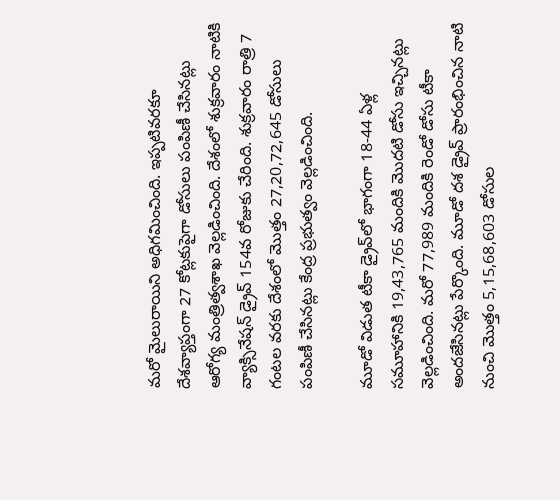మరో మైలురాయిని అధిగమించింది. ఇప్పటివరకూ దేశవ్యాప్తంగా 27 కోట్లకుపైగా డోసులు పంపిణీ చేసినట్లు ఆరోగ్య మంత్రిత్వశాఖ వెల్లడించింది. దేశంలో శుక్రవారం నాటికి వ్యాక్సినేషన్‌ డ్రైవ్‌ 154వ రోజుకు చేరింది. శుక్రవారం రాత్రి 7 గంటల వరకు దేశంలో మొత్తం 27,20,72,645 డోసులు పంపిణీ చేసినట్లు కేంద్ర ప్రభుత్వం వెల్లడించింది.

మూడో విడుత టీకా డ్రైవ్‌లో భాగంగా 18-44 ఏళ్ల సమూహానికి 19,43,765 మందికి మొదటి డోసు ఇచ్చినట్లు వెల్లడించింది. మరో 77,989 మందికి రెండో డోసు టీకా అందజేసినట్లు పేర్కొంది. మూడో దశ డ్రైవ్‌ ప్రారంభించిన నాటి నుంచి మొత్తం 5,15,68,603 డోసుల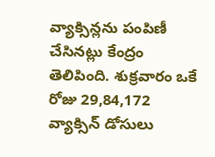వ్యాక్సిన్లను పంపిణీ చేసినట్లు కేంద్రం తెలిపింది. శుక్రవారం ఒకే రోజు 29,84,172 వ్యాక్సిన్ డోసులు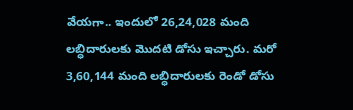వేయగా.. ఇందులో 26,24,028 మంది లబ్ధిదారులకు మొదటి డోసు ఇచ్చారు. మరో 3,60,144 మంది లబ్ధిదారులకు రెండో డోసు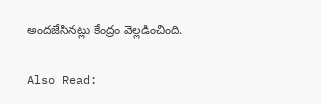అందజేసినట్లు కేంద్రం వెల్లడించింది.

Also Read: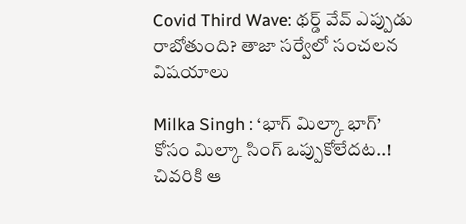Covid Third Wave: థర్డ్ వేవ్ ఎప్పుడు రాబోతుంది? తాజా సర్వేలో సంచలన విషయాలు

Milka Singh : ‘భాగ్ మిల్కా భాగ్’ కోసం మిల్కా సింగ్ ఒప్పుకోలేదట..! చివరికి ఆ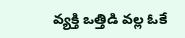వ్యక్తి ఒత్తిడి వల్ల ఓకే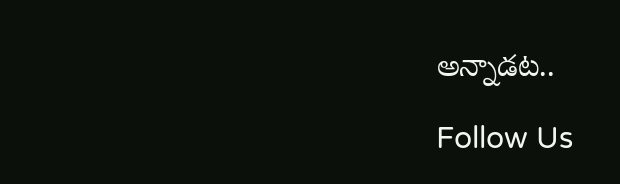అన్నాడట..

Follow Us